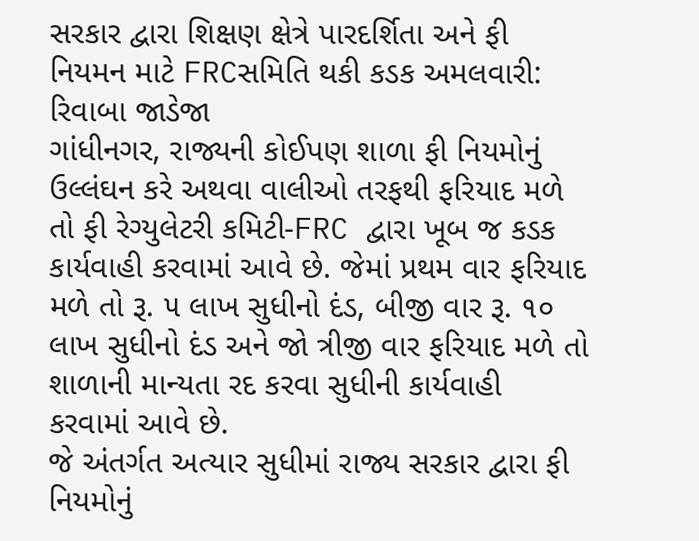સરકાર દ્વારા શિક્ષણ ક્ષેત્રે પારદર્શિતા અને ફી નિયમન માટે FRCસમિતિ થકી કડક અમલવારી: રિવાબા જાડેજા
ગાંધીનગર, રાજ્યની કોઈપણ શાળા ફી નિયમોનું ઉલ્લંઘન કરે અથવા વાલીઓ તરફથી ફરિયાદ મળે તો ફી રેગ્યુલેટરી કમિટી-FRC દ્વારા ખૂબ જ કડક કાર્યવાહી કરવામાં આવે છે. જેમાં પ્રથમ વાર ફરિયાદ મળે તો રૂ. ૫ લાખ સુધીનો દંડ, બીજી વાર રૂ. ૧૦ લાખ સુધીનો દંડ અને જો ત્રીજી વાર ફરિયાદ મળે તો શાળાની માન્યતા રદ કરવા સુધીની કાર્યવાહી કરવામાં આવે છે.
જે અંતર્ગત અત્યાર સુધીમાં રાજ્ય સરકાર દ્વારા ફી નિયમોનું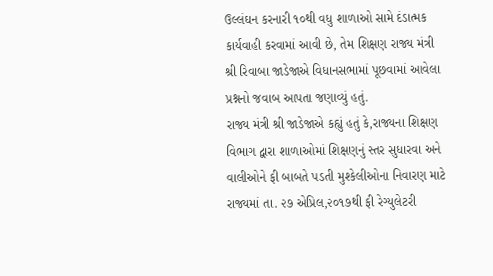ઉલ્લંઘન કરનારી ૧૦થી વધુ શાળાઓ સામે દંડાત્મક કાર્યવાહી કરવામાં આવી છે, તેમ શિક્ષણ રાજ્ય મંત્રી શ્રી રિવાબા જાડેજાએ વિધાનસભામાં પૂછવામાં આવેલા પ્રશ્નનો જવાબ આપતા જણાવ્યું હતું.
રાજ્ય મંત્રી શ્રી જાડેજાએ કહ્યું હતું કે,રાજ્યના શિક્ષણ વિભાગ દ્વારા શાળાઓમાં શિક્ષણનું સ્તર સુધારવા અને વાલીઓને ફી બાબતે પડતી મુશ્કેલીઓના નિવારણ માટે રાજ્યમાં તા. ૨૭ એપ્રિલ,૨૦૧૭થી ફી રેગ્યુલેટરી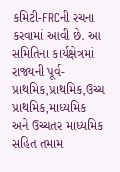કમિટી-FRCની રચના કરવામાં આવી છે. આ સમિતિના કાર્યક્ષેત્રમાં રાજ્યની પૂર્વ-પ્રાથમિક,પ્રાથમિક,ઉચ્ચ પ્રાથમિક,માધ્યમિક અને ઉચ્ચતર માધ્યમિક સહિત તમામ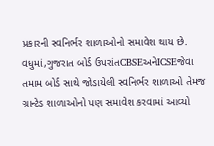પ્રકારની સ્વનિર્ભર શાળાઓનો સમાવેશ થાય છે.
વધુમાં,ગુજરાત બોર્ડ ઉપરાંતCBSEઅનેICSEજેવા તમામ બોર્ડ સાથે જોડાયેલી સ્વનિર્ભર શાળાઓ તેમજ ગ્રાન્ટેડ શાળાઓનો પણ સમાવેશ કરવામાં આવ્યો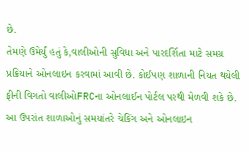છે.
તેમણે ઉમેર્યું હતું કે,વાલીઓની સુવિધા અને પારદર્શિતા માટે સમગ્ર પ્રક્રિયાને ઓનલાઇન કરવામાં આવી છે. કોઈપણ શાળાની નિયત થયેલી ફીની વિગતો વાલીઓFRCના ઓનલાઈન પોર્ટલ પરથી મેળવી શકે છે.
આ ઉપરાંત શાળાઓનું સમયાંતરે ચેકિંગ અને ઓનલાઇન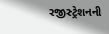રજીસ્ટ્રેશનની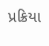પ્રક્રિયા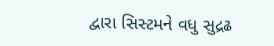દ્વારા સિસ્ટમને વધુ સુદ્રઢ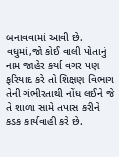બનાવવામાં આવી છે. વધુમાં,જો કોઈ વાલી પોતાનું નામ જાહેર કર્યા વગર પણ ફરિયાદ કરે તો શિક્ષણ વિભાગ તેની ગંભીરતાથી નોંધ લઈને જે તે શાળા સામે તપાસ કરીને કડક કાર્યવાહી કરે છે.